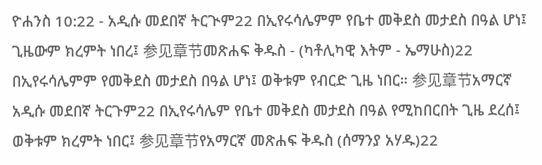ዮሐንስ 10:22 - አዲሱ መደበኛ ትርጒም22 በኢየሩሳሌምም የቤተ መቅደስ መታደስ በዓል ሆነ፤ ጊዜውም ክረምት ነበረ፤ 参见章节መጽሐፍ ቅዱስ - (ካቶሊካዊ እትም - ኤማሁስ)22 በኢየሩሳሌምም የመቅደስ መታደስ በዓል ሆነ፤ ወቅቱም የብርድ ጊዜ ነበር። 参见章节አማርኛ አዲሱ መደበኛ ትርጉም22 በኢየሩሳሌም የቤተ መቅደስ መታደስ በዓል የሚከበርበት ጊዜ ደረሰ፤ ወቅቱም ክረምት ነበር፤ 参见章节የአማርኛ መጽሐፍ ቅዱስ (ሰማንያ አሃዱ)22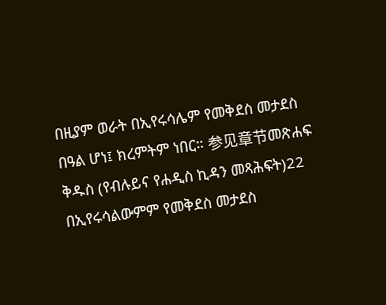በዚያም ወራት በኢየሩሳሌም የመቅደስ መታደስ በዓል ሆነ፤ ክረምትም ነበር። 参见章节መጽሐፍ ቅዱስ (የብሉይና የሐዲስ ኪዳን መጻሕፍት)22 በኢየሩሳልውምም የመቅደስ መታደስ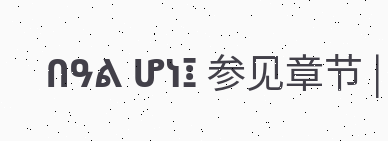በዓል ሆነ፤ 参见章节 |